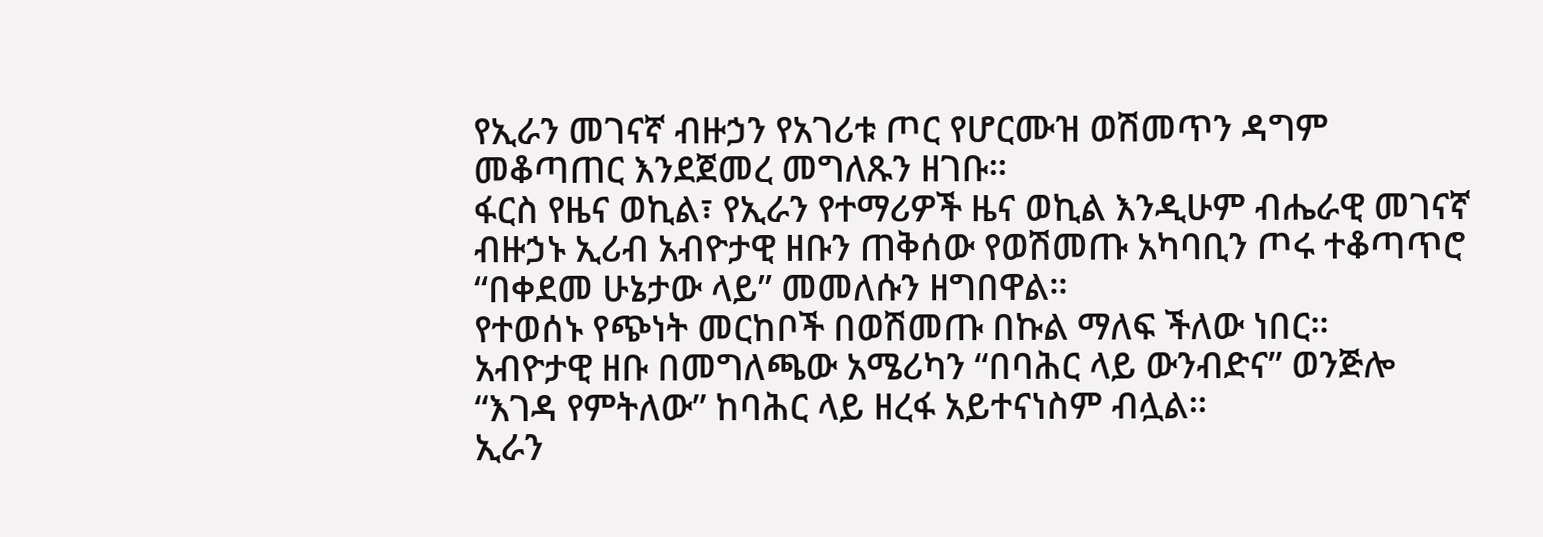የኢራን መገናኛ ብዙኃን የአገሪቱ ጦር የሆርሙዝ ወሽመጥን ዳግም መቆጣጠር እንደጀመረ መግለጹን ዘገቡ።
ፋርስ የዜና ወኪል፣ የኢራን የተማሪዎች ዜና ወኪል እንዲሁም ብሔራዊ መገናኛ ብዙኃኑ ኢሪብ አብዮታዊ ዘቡን ጠቅሰው የወሽመጡ አካባቢን ጦሩ ተቆጣጥሮ “በቀደመ ሁኔታው ላይ” መመለሱን ዘግበዋል።
የተወሰኑ የጭነት መርከቦች በወሽመጡ በኩል ማለፍ ችለው ነበር።
አብዮታዊ ዘቡ በመግለጫው አሜሪካን “በባሕር ላይ ውንብድና” ወንጅሎ “እገዳ የምትለው” ከባሕር ላይ ዘረፋ አይተናነስም ብሏል።
ኢራን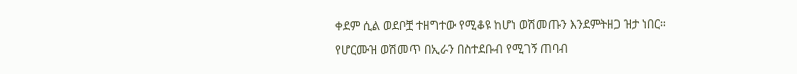ቀደም ሲል ወደቦቿ ተዘግተው የሚቆዩ ከሆነ ወሽመጡን እንደምትዘጋ ዝታ ነበር።
የሆርሙዝ ወሽመጥ በኢራን በስተደቡብ የሚገኝ ጠባብ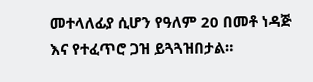መተላለፊያ ሲሆን የዓለም 20 በመቶ ነዳጅ እና የተፈጥሮ ጋዝ ይጓጓዝበታል።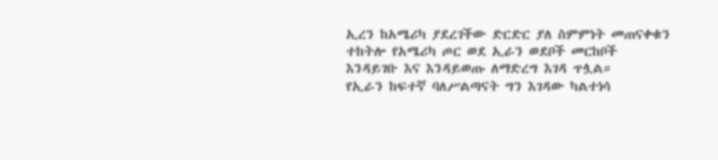ኢረን ከአሜሪካ ያደረገችው ድርድር ያለ ስምምነት መጠናቀቁን ተከትሎ የአሜሪካ ጦር ወደ ኢራን ወደቦች መርከቦች እንዳይገቡ እና እንዳይወጡ ለማድረግ እገዳ ጥሏል።
የኢራን ከፍተኛ ባለሥልጣናት ግን እገዳው ካልተነሳ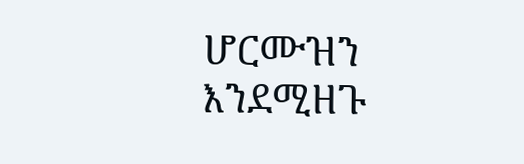ሆርሙዝን እንደሚዘጉ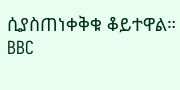ሲያስጠነቀቅቁ ቆይተዋል።
BBC